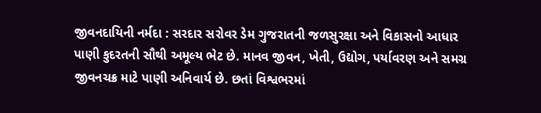જીવનદાયિની નર્મદા : સરદાર સરોવર ડેમ ગુજરાતની જળસુરક્ષા અને વિકાસનો આધાર
પાણી કુદરતની સૌથી અમૂલ્ય ભેટ છે. માનવ જીવન, ખેતી, ઉદ્યોગ, પર્યાવરણ અને સમગ્ર જીવનચક્ર માટે પાણી અનિવાર્ય છે. છતાં વિશ્વભરમાં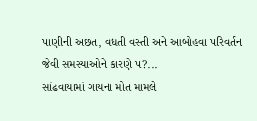પાણીની અછત, વધતી વસ્તી અને આબોહવા પરિવર્તન જેવી સમસ્યાઓને કારણે પ?...
સાંઢવાયામાં ગાયના મોત મામલે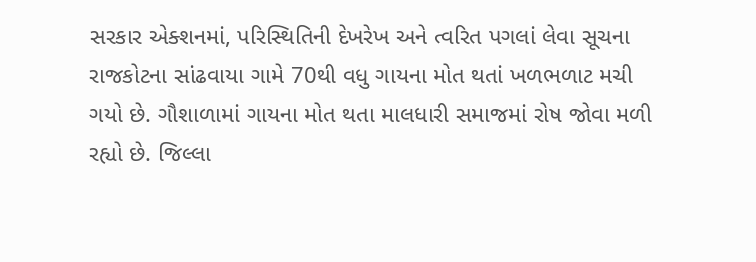સરકાર એક્શનમાં, પરિસ્થિતિની દેખરેખ અને ત્વરિત પગલાં લેવા સૂચના
રાજકોટના સાંઢવાયા ગામે 70થી વધુ ગાયના મોત થતાં ખળભળાટ મચી ગયો છે. ગૌશાળામાં ગાયના મોત થતા માલધારી સમાજમાં રોષ જોવા મળી રહ્યો છે. જિલ્લા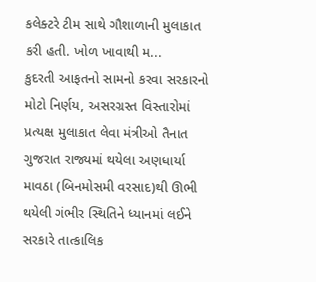કલેક્ટરે ટીમ સાથે ગૌશાળાની મુલાકાત કરી હતી. ખોળ ખાવાથી મ...
કુદરતી આફતનો સામનો કરવા સરકારનો મોટો નિર્ણય, અસરગ્રસ્ત વિસ્તારોમાં પ્રત્યક્ષ મુલાકાત લેવા મંત્રીઓ તૈનાત
ગુજરાત રાજ્યમાં થયેલા અણધાર્યા માવઠા (બિનમોસમી વરસાદ)થી ઊભી થયેલી ગંભીર સ્થિતિને ધ્યાનમાં લઈને સરકારે તાત્કાલિક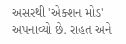અસરથી 'એક્શન મોડ' અપનાવ્યો છે. રાહત અને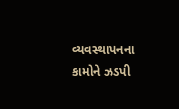વ્યવસ્થાપનના કામોને ઝડપી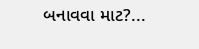બનાવવા માટ?...